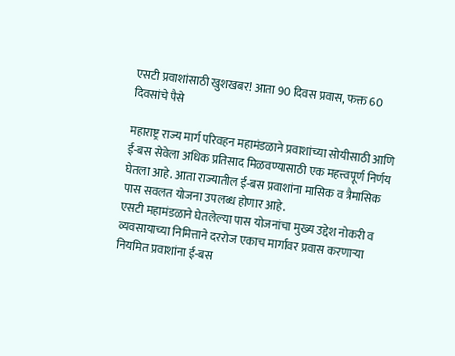एसटी प्रवाशांसाठी खुशखबर! आता 90 दिवस प्रवास, फक्त 60 दिवसांचे पैसे

महाराष्ट्र राज्य मार्ग परिवहन महामंडळाने प्रवाशांच्या सोयीसाठी आणि ई-बस सेवेला अधिक प्रतिसाद मिळवण्यासाठी एक महत्त्वपूर्ण निर्णय घेतला आहे. आता राज्यातील ई-बस प्रवाशांना मासिक व त्रैमासिक पास सवलत योजना उपलब्ध होणार आहे.
एसटी महामंडळाने घेतलेल्या पास योजनांचा मुख्य उद्देश नोकरी व व्यवसायाच्या निमित्ताने दररोज एकाच मार्गावर प्रवास करणाऱ्या नियमित प्रवाशांना ई-बस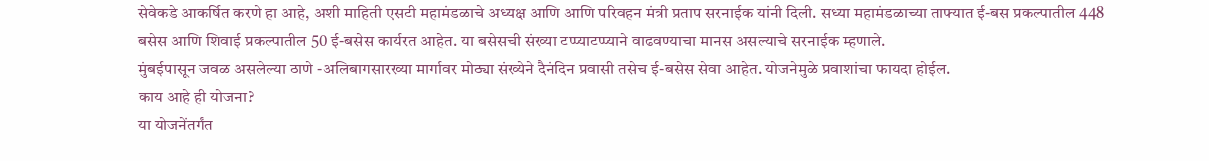सेवेकडे आकर्षित करणे हा आहे, अशी माहिती एसटी महामंडळाचे अध्यक्ष आणि आणि परिवहन मंत्री प्रताप सरनाईक यांनी दिली. सध्या महामंडळाच्या ताफ्यात ई-बस प्रकल्पातील 448 बसेस आणि शिवाई प्रकल्पातील 50 ई-बसेस कार्यरत आहेत. या बसेसची संख्या टप्प्याटप्प्याने वाढवण्याचा मानस असल्याचे सरनाईक म्हणाले.
मुंबईपासून जवळ असलेल्या ठाणे -अलिबागसारख्या मार्गावर मोठ्या संख्येने दैनंदिन प्रवासी तसेच ई-बसेस सेवा आहेत. योजनेमुळे प्रवाशांचा फायदा होईल.
काय आहे ही योजना?
या योजनेंतर्गंत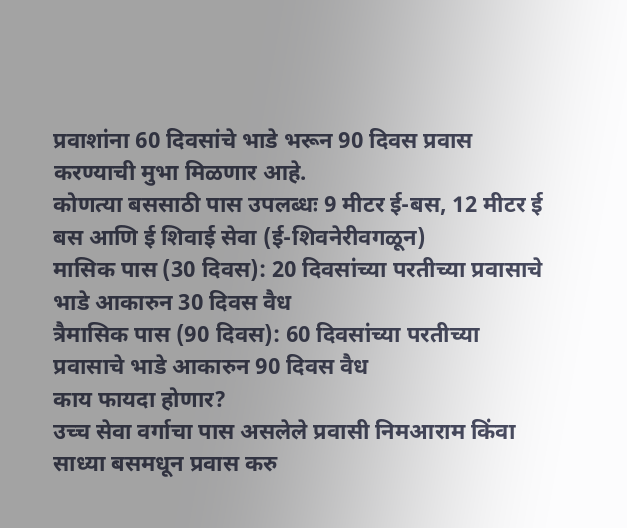प्रवाशांना 60 दिवसांचे भाडे भरून 90 दिवस प्रवास करण्याची मुभा मिळणार आहे.
कोणत्या बससाठी पास उपलब्धः 9 मीटर ई-बस, 12 मीटर ई बस आणि ई शिवाई सेवा (ई-शिवनेरीवगळून)
मासिक पास (30 दिवस): 20 दिवसांच्या परतीच्या प्रवासाचे भाडे आकारुन 30 दिवस वैध
त्रैमासिक पास (90 दिवस): 60 दिवसांच्या परतीच्या प्रवासाचे भाडे आकारुन 90 दिवस वैध
काय फायदा होणार?
उच्च सेवा वर्गाचा पास असलेले प्रवासी निमआराम किंवा साध्या बसमधून प्रवास करु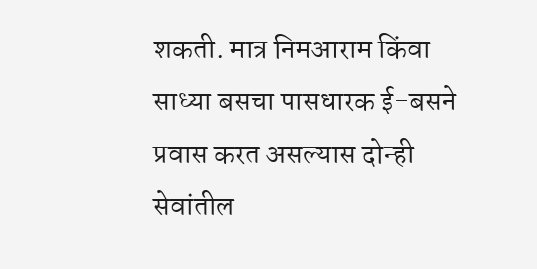शकती. मात्र निमआराम किंवा साध्या बसचा पासधारक ई-बसने प्रवास करत असल्यास दोन्ही सेवांतील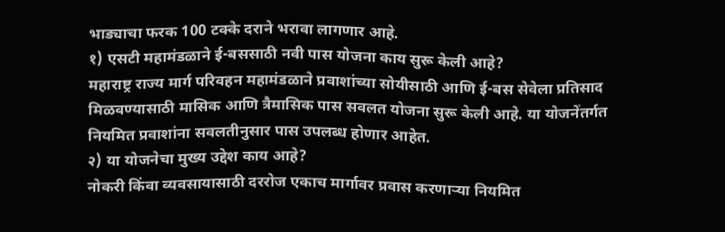भाड्याचा फरक 100 टक्के दराने भरावा लागणार आहे.
१) एसटी महामंडळाने ई-बससाठी नवी पास योजना काय सुरू केली आहे?
महाराष्ट्र राज्य मार्ग परिवहन महामंडळाने प्रवाशांच्या सोयीसाठी आणि ई-बस सेवेला प्रतिसाद मिळवण्यासाठी मासिक आणि त्रैमासिक पास सवलत योजना सुरू केली आहे. या योजनेंतर्गत नियमित प्रवाशांना सवलतीनुसार पास उपलब्ध होणार आहेत.
२) या योजनेचा मुख्य उद्देश काय आहे?
नोकरी किंवा व्यवसायासाठी दररोज एकाच मार्गावर प्रवास करणाऱ्या नियमित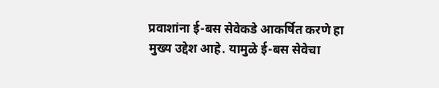प्रवाशांना ई-बस सेवेकडे आकर्षित करणे हा मुख्य उद्देश आहे. यामुळे ई-बस सेवेचा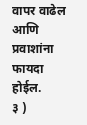वापर वाढेल आणि प्रवाशांना फायदा होईल.
३ )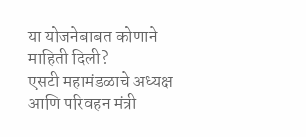या योजनेबाबत कोणाने माहिती दिली?
एसटी महामंडळाचे अध्यक्ष आणि परिवहन मंत्री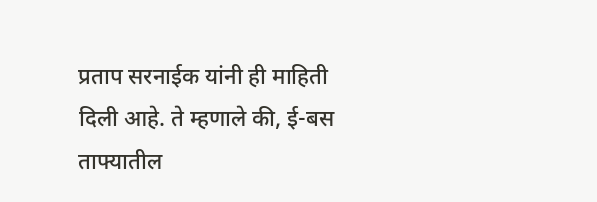प्रताप सरनाईक यांनी ही माहिती दिली आहे. ते म्हणाले की, ई-बस ताफ्यातील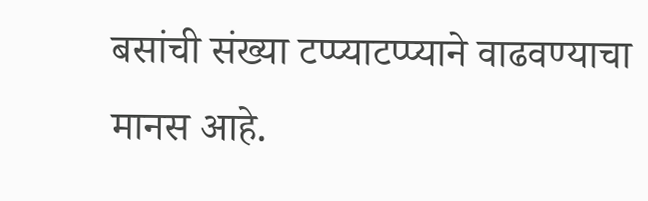बसांची संख्या टप्प्याटप्प्याने वाढवण्याचा मानस आहे.